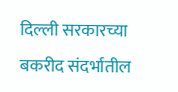दिल्ली सरकारच्या बकरीद संदर्भातील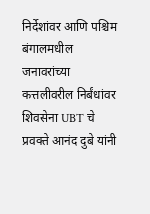निर्देशांवर आणि पश्चिम बंगालमधील जनावरांच्या कत्तलीवरील निर्बंधांवर शिवसेना UBT चे प्रवक्ते आनंद दुबे यांनी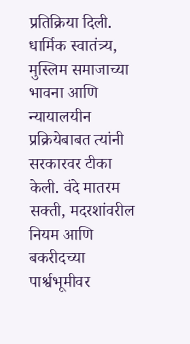प्रतिक्रिया दिली. धार्मिक स्वातंत्र्य, मुस्लिम समाजाच्या भावना आणि न्यायालयीन प्रक्रियेबाबत त्यांनी सरकारवर टीका केली. वंदे मातरम सक्ती, मदरशांवरील नियम आणि बकरीदच्या पार्श्वभूमीवर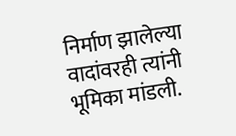निर्माण झालेल्या वादांवरही त्यांनी भूमिका मांडली.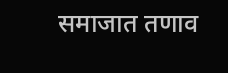समाजात तणाव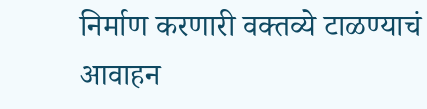निर्माण करणारी वक्तव्ये टाळण्याचं आवाहन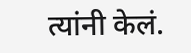त्यांनी केलं.